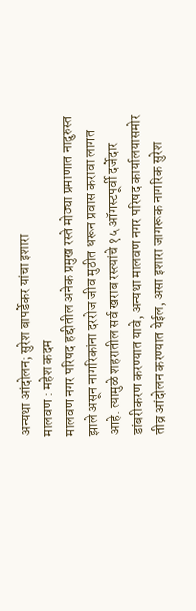अन्यथा आंदोलन; सुरेश बापर्डेकर यांचा इशारा
मालवण : महेश कदम
मालवण नगर परिषद हद्दीतील अनेक प्रमुख रस्ते मोठ्या प्रमाणात नादुरुस्त झाले असून नागरिकांना दररोज जीव मुठीत धरून प्रवास करावा लागत आहे. त्यामुळे शहरातील सर्व खराब रस्त्यांचे १५ ऑगस्टपूर्वी दर्जेदार डांबरीकरण करण्यात यावे, अन्यथा मालवण नगर परिषद कार्यालयासमोर तीव्र आंदोलन करण्यात येईल, असा इशारा जागरूक नागरिक सुरेश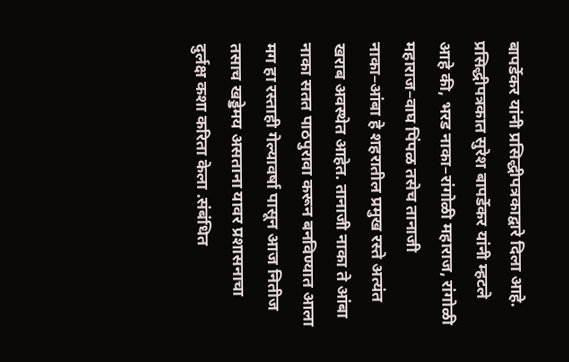बापर्डेकर यांनी प्रसिद्धीपत्रकाद्वारे दिला आहे.
प्रसिद्धीपत्रकात सुरेश बापर्डेकर यांनी म्हटले आहे की, भरड नाका–रांगोळी महाराज, रांगोळी महाराज–वाघ पिंपळ तसेच तानाजी नाका–आंबा हे शहरातील प्रमुख रस्ते अत्यंत खराब अवस्थेत आहेत. तानाजी नाका ते आंबा नाका सतत पाठपुरावा करून बनविण्यात आला मग हा रस्ताही गेल्यावर्षा पासून आज नितीज तसाच खड्डेमय असताना यावर प्रशासनाचा दुर्लक्ष कशा करिता केला .संबंधित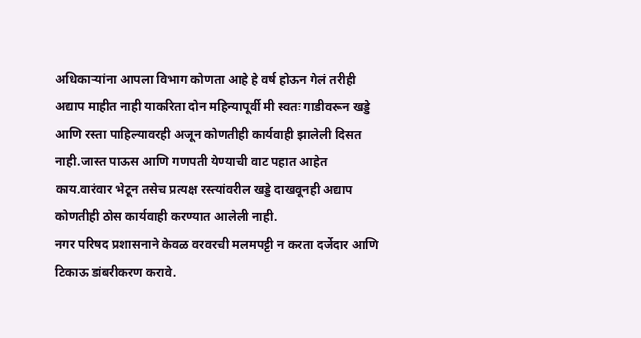अधिकाऱ्यांना आपला विभाग कोणता आहे हे वर्ष होऊन गेलं तरीही अद्याप माहीत नाही याकरिता दोन महिन्यापूर्वी मी स्वतः गाडीवरून खड्डे आणि रस्ता पाहिल्यावरही अजून कोणतीही कार्यवाही झालेली दिसत नाही.जास्त पाऊस आणि गणपती येण्याची वाट पहात आहेत काय.वारंवार भेटून तसेच प्रत्यक्ष रस्त्यांवरील खड्डे दाखवूनही अद्याप कोणतीही ठोस कार्यवाही करण्यात आलेली नाही.
नगर परिषद प्रशासनाने केवळ वरवरची मलमपट्टी न करता दर्जेदार आणि टिकाऊ डांबरीकरण करावे.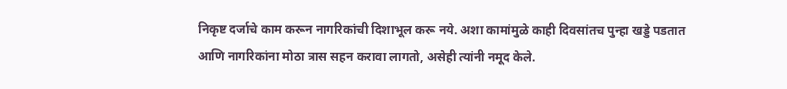निकृष्ट दर्जाचे काम करून नागरिकांची दिशाभूल करू नये. अशा कामांमुळे काही दिवसांतच पुन्हा खड्डे पडतात आणि नागरिकांना मोठा त्रास सहन करावा लागतो, असेही त्यांनी नमूद केले.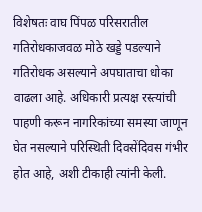विशेषतः वाघ पिंपळ परिसरातील गतिरोधकाजवळ मोठे खड्डे पडल्याने गतिरोधक असल्याने अपघाताचा धोका वाढला आहे. अधिकारी प्रत्यक्ष रस्त्यांची पाहणी करून नागरिकांच्या समस्या जाणून घेत नसल्याने परिस्थिती दिवसेंदिवस गंभीर होत आहे, अशी टीकाही त्यांनी केली.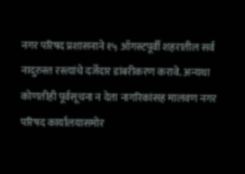नगर परिषद प्रशासनाने १५ ऑगस्टपूर्वी शहरातील सर्व नादुरुस्त रस्त्यांचे दर्जेदार डांबरीकरण करावे. अन्यथा कोणतीही पूर्वसूचना न देता नागरिकांसह मालवण नगर परिषद कार्यालयासमोर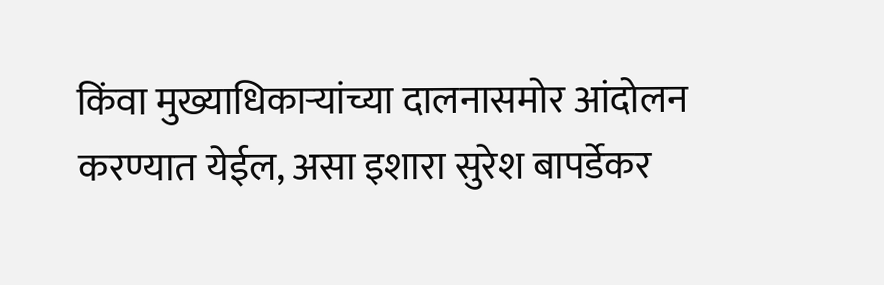किंवा मुख्याधिकाऱ्यांच्या दालनासमोर आंदोलन करण्यात येईल, असा इशारा सुरेश बापर्डेकर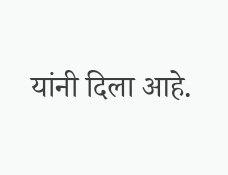यांनी दिला आहे.